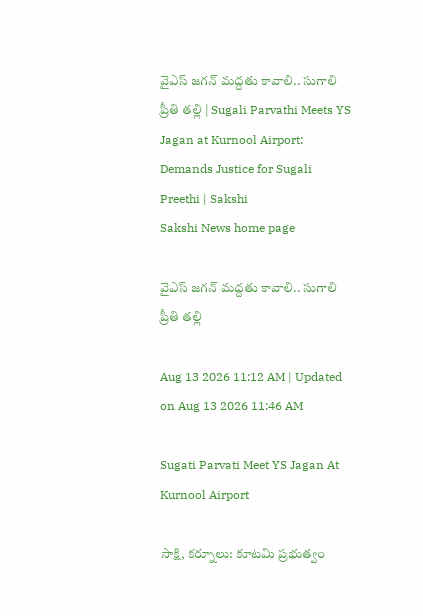వైఎస్‌ జగన్‌ మద్దతు కావాలి.. సుగాలి ప్రీతి తల్లి | Sugali Parvathi Meets YS Jagan at Kurnool Airport: Demands Justice for Sugali Preethi | Sakshi
Sakshi News home page

వైఎస్‌ జగన్‌ మద్దతు కావాలి.. సుగాలి ప్రీతి తల్లి

Aug 13 2026 11:12 AM | Updated on Aug 13 2026 11:46 AM

Sugati Parvati Meet YS Jagan At Kurnool Airport

సాక్షి, కర్నూలు: కూటమి ప్రభుత్వం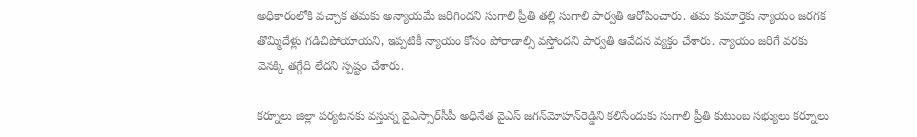అధికారంలోకి వచ్చాక తమకు అన్యాయమే జరిగిందని సుగాలి ప్రీతి తల్లి సుగాలి పార్వతి ఆరోపించారు. తమ కుమార్తెకు న్యాయం జరగక తొమ్మిదేళ్లు గడిచిపోయాయని, ఇప్పటికీ న్యాయం కోసం పోరాడాల్సి వస్తోందని పార్వతి ఆవేదన వ్యక్తం చేశారు. న్యాయం జరిగే వరకు వెనక్కి తగ్గేది లేదని స్పష్టం చేశారు.

కర్నూలు జిల్లా పర్యటనకు వస్తున్న వైఎస్సార్‌సీపీ అధినేత వైఎస్‌ జగన్‌మోహన్‌రెడ్డిని కలిసేందుకు సుగాలి ప్రీతి కుటుంబ సభ్యులు కర్నూలు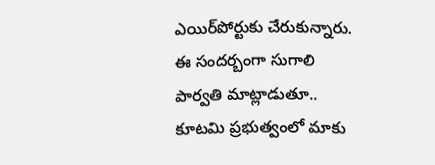ఎయిర్‌పోర్టుకు చేరుకున్నారు. ఈ సందర్బంగా సుగాలి పార్వతి మాట్లాడుతూ.. కూటమి ప్రభుత్వంలో మాకు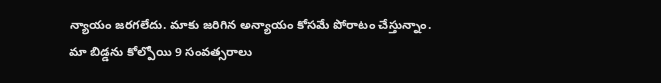న్యాయం జరగలేదు. మాకు జరిగిన అన్యాయం కోసమే పోరాటం చేస్తున్నాం. మా బిడ్డను కోల్పోయి 9 సంవత్సరాలు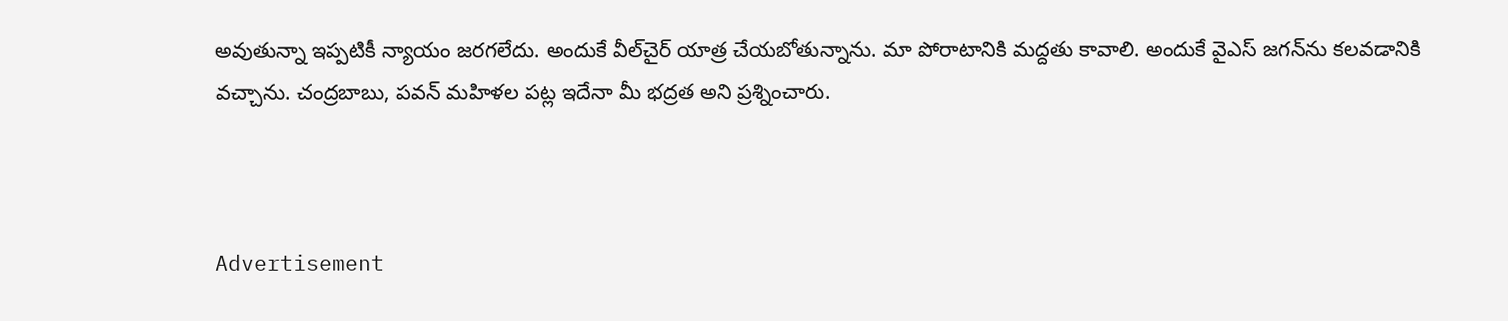అవుతున్నా ఇప్పటికీ న్యాయం జరగలేదు. అందుకే వీల్‌చైర్‌ యాత్ర చేయబోతున్నాను. మా పోరాటానికి మద్దతు కావాలి. అందుకే వైఎస్‌ జగన్‌ను కలవడానికి వచ్చాను. చంద్రబాబు, పవన్ మహిళల పట్ల ఇదేనా మీ భద్రత అని ప్రశ్నించారు.



Advertisement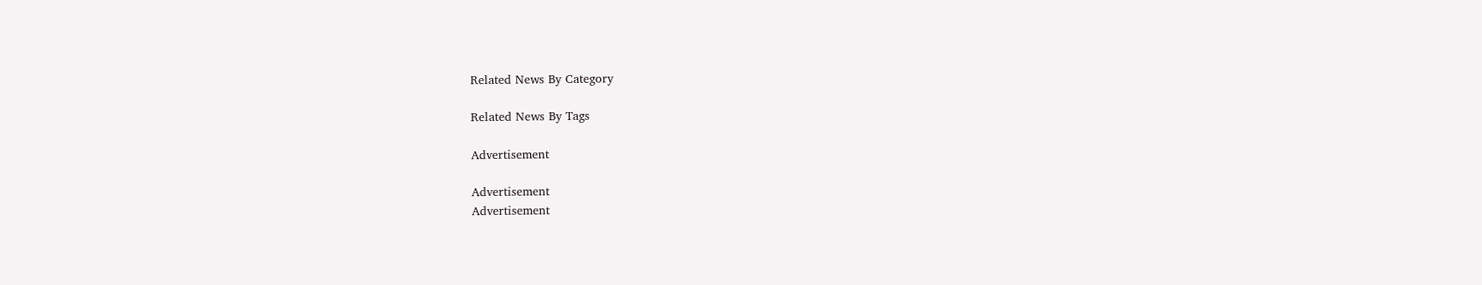Related News By Category

Related News By Tags

Advertisement

Advertisement
Advertisement